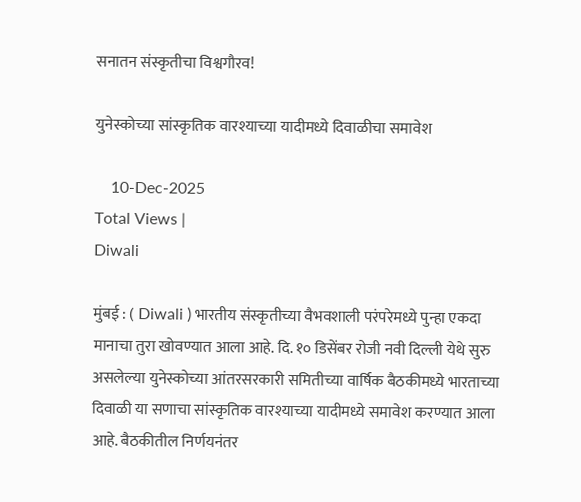सनातन संस्कृतीचा विश्वगौरव!

युनेस्कोच्या सांस्कृतिक वारश्याच्या यादीमध्ये दिवाळीचा समावेश

    10-Dec-2025
Total Views |
Diwali

मुंबई : ( Diwali ) भारतीय संस्कृतीच्या वैभवशाली परंपरेमध्ये पुन्हा एकदा मानाचा तुरा खोवण्यात आला आहे. दि. १० डिसेंबर रोजी नवी दिल्ली येथे सुरु असलेल्या युनेस्कोच्या आंतरसरकारी समितीच्या वार्षिक बैठकीमध्ये भारताच्या दिवाळी या सणाचा सांस्कृतिक वारश्याच्या यादीमध्ये समावेश करण्यात आला आहे. बैठकीतील निर्णयनंतर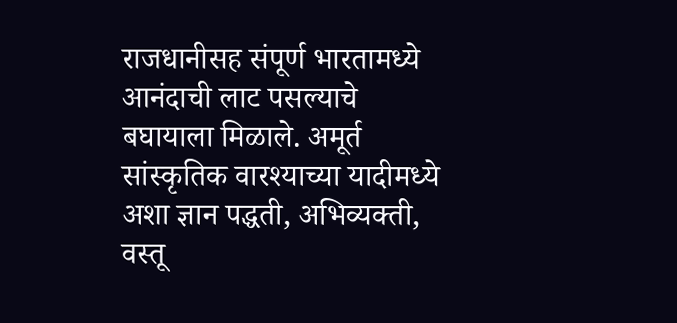राजधानीसह संपूर्ण भारतामध्ये आनंदाची लाट पसल्याचे बघायाला मिळाले. अमूर्त सांस्कृतिक वारश्याच्या यादीमध्ये अशा ज्ञान पद्धती, अभिव्यक्ती, वस्तू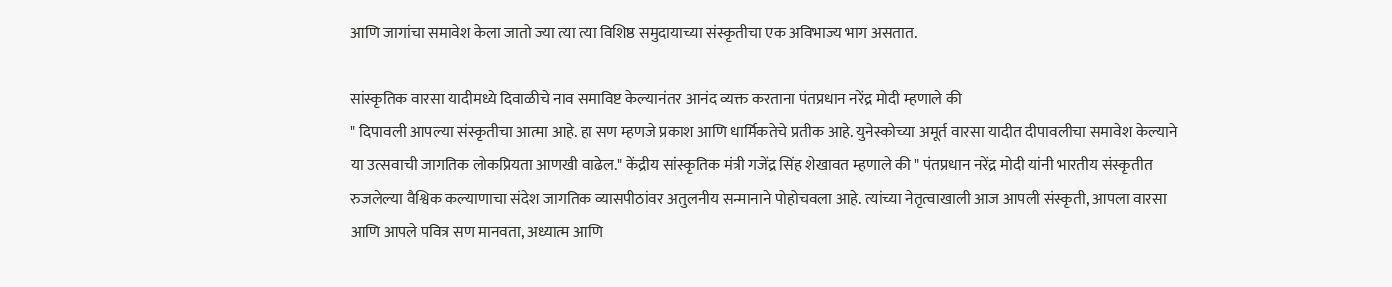आणि जागांचा समावेश केला जातो ज्या त्या त्या विशिष्ठ समुदायाच्या संस्कृतीचा एक अविभाज्य भाग असतात.

सांस्कृतिक वारसा यादीमध्ये दिवाळीचे नाव समाविष्ट केल्यानंतर आनंद व्यक्त करताना पंतप्रधान नरेंद्र मोदी म्हणाले की
" दिपावली आपल्या संस्कृतीचा आत्मा आहे. हा सण म्हणजे प्रकाश आणि धार्मिकतेचे प्रतीक आहे. युनेस्कोच्या अमूर्त वारसा यादीत दीपावलीचा समावेश केल्याने या उत्सवाची जागतिक लोकप्रियता आणखी वाढेल." केंद्रीय सांस्कृतिक मंत्री गजेंद्र सिंह शेखावत म्हणाले की " पंतप्रधान नरेंद्र मोदी यांनी भारतीय संस्कृतीत रुजलेल्या वैश्विक कल्याणाचा संदेश जागतिक व्यासपीठांवर अतुलनीय सन्मानाने पोहोचवला आहे. त्यांच्या नेतृत्वाखाली आज आपली संस्कृती, आपला वारसा आणि आपले पवित्र सण मानवता, अध्यात्म आणि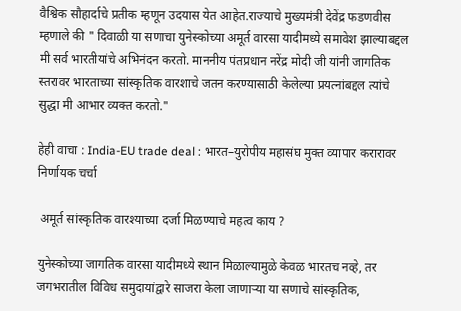वैश्विक सौहार्दाचे प्रतीक म्हणून उदयास येत आहेत.राज्याचे मुख्यमंत्री देवेंद्र फडणवीस म्हणाले की " दिवाळी या सणाचा युनेस्कोच्या अमूर्त वारसा यादीमध्ये समावेश झाल्याबद्दल मी सर्व भारतीयांचे अभिनंदन करतो. माननीय पंतप्रधान नरेंद्र मोदी जी यांनी जागतिक स्तरावर भारताच्या सांस्कृतिक वारशाचे जतन करण्यासाठी केलेल्या प्रयत्नांबद्दल त्यांचे सुद्धा मी आभार व्यक्त करतो."

हेही वाचा : India-EU trade deal : भारत–युरोपीय महासंघ मुक्त व्यापार करारावर निर्णायक चर्चा

 अमूर्त सांस्कृतिक वारश्याच्या दर्जा मिळण्याचे महत्व काय ?

युनेस्कोच्या जागतिक वारसा यादीमध्ये स्थान मिळाल्यामुळे केवळ भारतच नव्हे, तर जगभरातील विविध समुदायांद्वारे साजरा केला जाणाऱ्या या सणाचे सांस्कृतिक,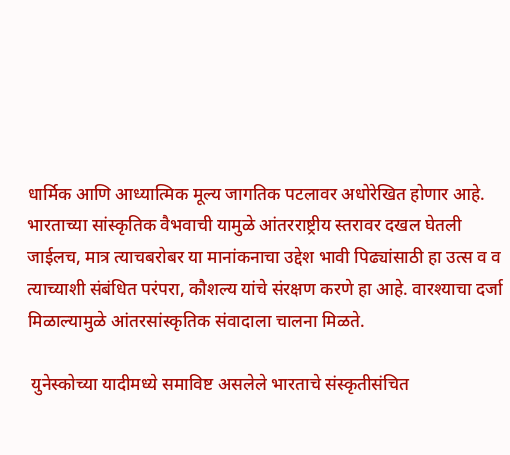धार्मिक आणि आध्यात्मिक मूल्य जागतिक पटलावर अधोरेखित होणार आहे.
भारताच्या सांस्कृतिक वैभवाची यामुळे आंतरराष्ट्रीय स्तरावर दखल घेतली जाईलच, मात्र त्याचबरोबर या मानांकनाचा उद्देश भावी पिढ्यांसाठी हा उत्स व व त्याच्याशी संबंधित परंपरा, कौशल्य यांचे संरक्षण करणे हा आहे. वारश्याचा दर्जा मिळाल्यामुळे आंतरसांस्कृतिक संवादाला चालना मिळते.

 युनेस्कोच्या यादीमध्ये समाविष्ट असलेले भारताचे संस्कृतीसंचित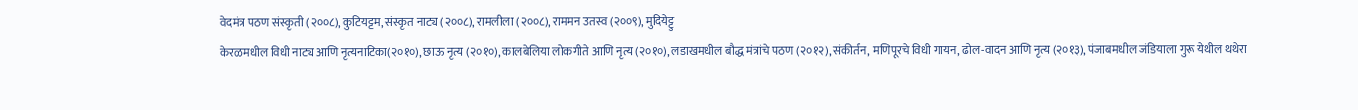वेदमंत्र पठण संस्कृती (२००८), कुटियट्टम, संस्कृत नाट्य (२००८), रामलीला (२००८), राममन उतस्व (२००९), मुदियेट्टु
केरळमधील विधी नाट्य आणि नृत्यनाटिका(२०१०), छाऊ नृत्य (२०१०), कालबेलिया लोकगीते आणि नृत्य (२०१०), लडाखमधील बौद्ध मंत्रांचे पठण (२०१२), संकीर्तन, मणिपूरचे विधी गायन, ढोल-वादन आणि नृत्य (२०१३), पंजाबमधील जंडियाला गुरू येथील थथेरा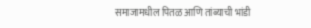समाजामधील पितळ आणि तांब्याची भांडी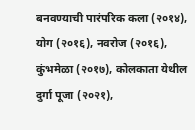बनवण्याची पारंपरिक कला (२०१४), योग (२०१६), नवरोज (२०१६), कुंभमेळा (२०१७), कोलकाता येथील दुर्गा पूजा (२०२१),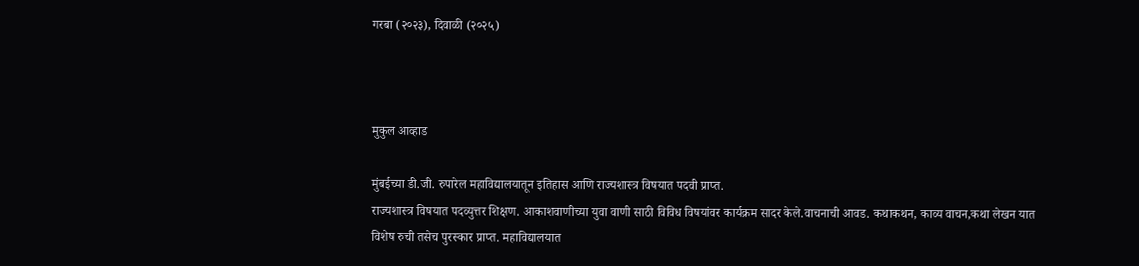गरबा (२०२३), दिवाळी (२०२५)



मुकुल आव्हाड

मुंबईच्या डी.जी. रुपारेल महाविद्यालयातून इतिहास आणि राज्यशास्त्र विषयात पदवी प्राप्त.
राज्यशास्त्र विषयात पदव्युत्तर शिक्षण. आकाशवाणीच्या युवा वाणी साठी विविध विषयांवर कार्यक्रम सादर केले.वाचनाची आवड. कथाकथन, काव्य वाचन,कथा लेखन यात विशेष रुची तसेच पुरस्कार प्राप्त. महाविद्यालयात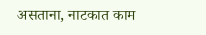असताना, नाटकात काम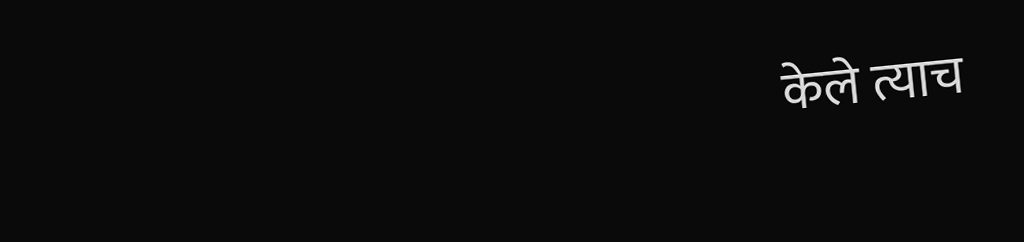केले त्याच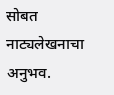सोबत नाट्यलेखनाचा अनुभव.